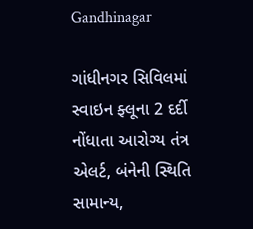Gandhinagar

ગાંધીનગર સિવિલમાં સ્વાઇન ફ્લૂના 2 દર્દી નોંધાતા આરોગ્ય તંત્ર એલર્ટ, બંનેની સ્થિતિ સામાન્ય,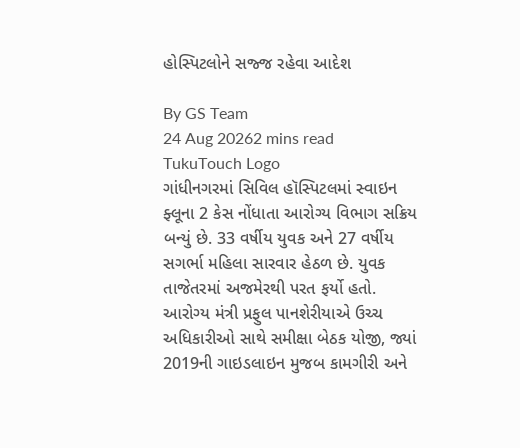હોસ્પિટલોને સજ્જ રહેવા આદેશ

By GS Team
24 Aug 20262 mins read
TukuTouch Logo
ગાંધીનગરમાં સિવિલ હૉસ્પિટલમાં સ્વાઇન ફ્લૂના 2 કેસ નોંધાતા આરોગ્ય વિભાગ સક્રિય બન્યું છે. 33 વર્ષીય યુવક અને 27 વર્ષીય સગર્ભા મહિલા સારવાર હેઠળ છે. યુવક તાજેતરમાં અજમેરથી પરત ફર્યો હતો. આરોગ્ય મંત્રી પ્રફુલ પાનશેરીયાએ ઉચ્ચ અધિકારીઓ સાથે સમીક્ષા બેઠક યોજી, જ્યાં 2019ની ગાઇડલાઇન મુજબ કામગીરી અને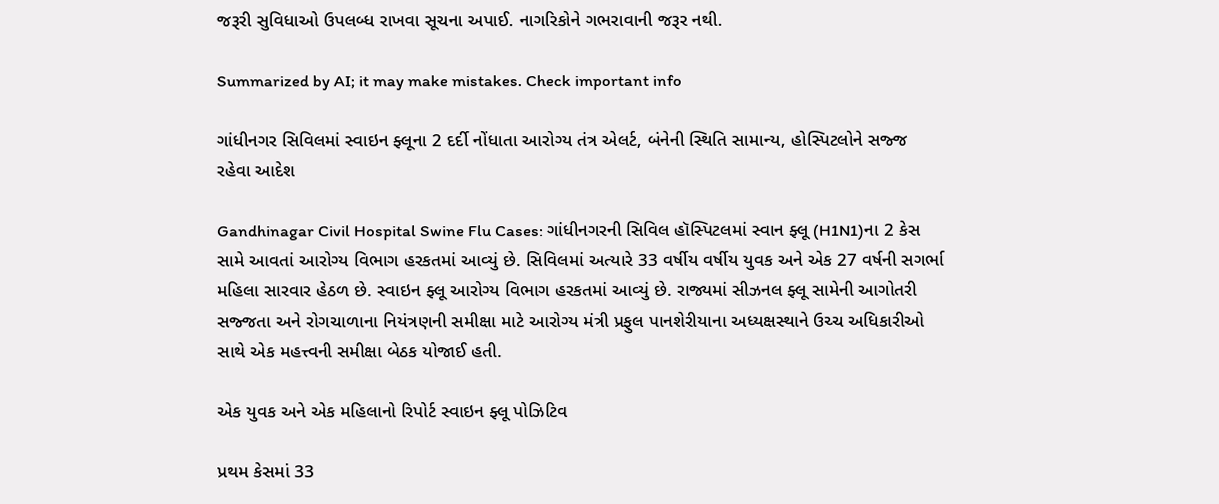જરૂરી સુવિધાઓ ઉપલબ્ધ રાખવા સૂચના અપાઈ. નાગરિકોને ગભરાવાની જરૂર નથી.

Summarized by AI; it may make mistakes. Check important info

ગાંધીનગર સિવિલમાં સ્વાઇન ફ્લૂના 2 દર્દી નોંધાતા આરોગ્ય તંત્ર એલર્ટ, બંનેની સ્થિતિ સામાન્ય, હોસ્પિટલોને સજ્જ રહેવા આદેશ

Gandhinagar Civil Hospital Swine Flu Cases: ગાંધીનગરની સિવિલ હૉસ્પિટલમાં સ્વાન ફ્લૂ (H1N1)ના 2 કેસ સામે આવતાં આરોગ્ય વિભાગ હરકતમાં આવ્યું છે. સિવિલમાં અત્યારે 33 વર્ષીય વર્ષીય યુવક અને એક 27 વર્ષની સગર્ભા મહિલા સારવાર હેઠળ છે. સ્વાઇન ફ્લૂ આરોગ્ય વિભાગ હરકતમાં આવ્યું છે. રાજ્યમાં સીઝનલ ફ્લૂ સામેની આગોતરી સજ્જતા અને રોગચાળાના નિયંત્રણની સમીક્ષા માટે આરોગ્ય મંત્રી પ્રફુલ પાનશેરીયાના અધ્યક્ષસ્થાને ઉચ્ચ અધિકારીઓ સાથે એક મહત્ત્વની સમીક્ષા બેઠક યોજાઈ હતી.

એક યુવક અને એક મહિલાનો રિપોર્ટ સ્વાઇન ફ્લૂ પોઝિટિવ

પ્રથમ કેસમાં 33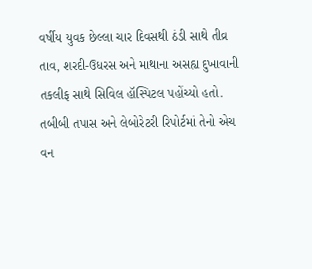વર્ષીય યુવક છેલ્લા ચાર દિવસથી ઠંડી સાથે તીવ્ર તાવ, શરદી-ઉધરસ અને માથાના અસહ્ય દુખાવાની તકલીફ સાથે સિવિલ હૉસ્પિટલ પહોંચ્યો હતો. તબીબી તપાસ અને લેબોરેટરી રિપોર્ટમાં તેનો એચ વન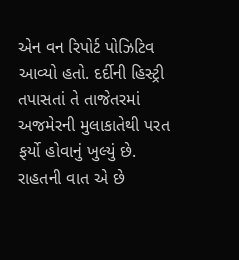એન વન રિપોર્ટ પોઝિટિવ આવ્યો હતો. દર્દીની હિસ્ટ્રી તપાસતાં તે તાજેતરમાં અજમેરની મુલાકાતેથી પરત ફર્યો હોવાનું ખુલ્યું છે. રાહતની વાત એ છે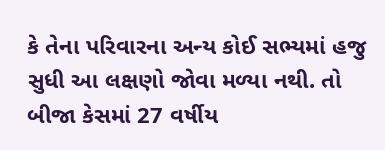કે તેના પરિવારના અન્ય કોઈ સભ્યમાં હજુ સુધી આ લક્ષણો જોવા મળ્યા નથી. તો બીજા કેસમાં 27 વર્ષીય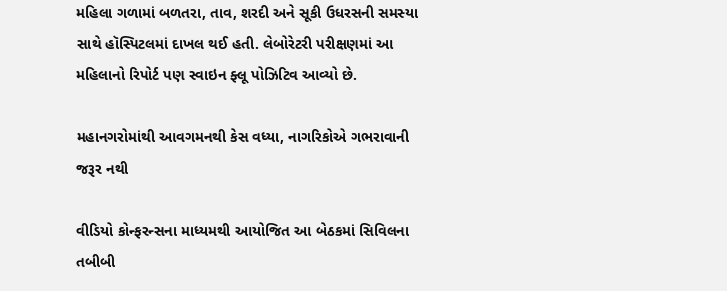મહિલા ગળામાં બળતરા, તાવ, શરદી અને સૂકી ઉધરસની સમસ્યા સાથે હૉસ્પિટલમાં દાખલ થઈ હતી. લેબોરેટરી પરીક્ષણમાં આ મહિલાનો રિપોર્ટ પણ સ્વાઇન ફ્લૂ પોઝિટિવ આવ્યો છે.

મહાનગરોમાંથી આવગમનથી કેસ વધ્યા, નાગરિકોએ ગભરાવાની જરૂર નથી

વીડિયો કોન્ફરન્સના માધ્યમથી આયોજિત આ બેઠકમાં સિવિલના તબીબી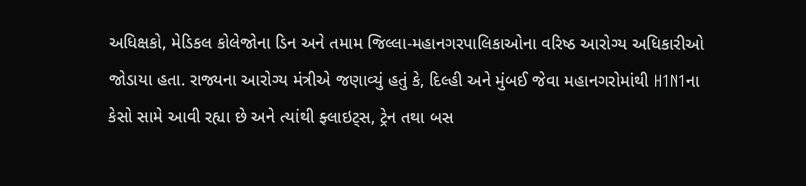અધિક્ષકો, મેડિકલ કોલેજોના ડિન અને તમામ જિલ્લા-મહાનગરપાલિકાઓના વરિષ્ઠ આરોગ્ય અધિકારીઓ જોડાયા હતા. રાજ્યના આરોગ્ય મંત્રીએ જણાવ્યું હતું કે, દિલ્હી અને મુંબઈ જેવા મહાનગરોમાંથી H1N1ના કેસો સામે આવી રહ્યા છે અને ત્યાંથી ફ્લાઇટ્સ, ટ્રેન તથા બસ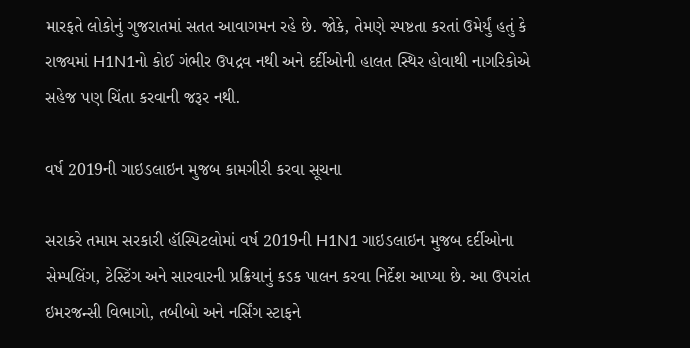મારફતે લોકોનું ગુજરાતમાં સતત આવાગમન રહે છે. જોકે, તેમણે સ્પષ્ટતા કરતાં ઉમેર્યું હતું કે રાજ્યમાં H1N1નો કોઈ ગંભીર ઉપદ્રવ નથી અને દર્દીઓની હાલત સ્થિર હોવાથી નાગરિકોએ સહેજ પણ ચિંતા કરવાની જરૂર નથી.

વર્ષ 2019ની ગાઇડલાઇન મુજબ કામગીરી કરવા સૂચના

સરાકરે તમામ સરકારી હૉસ્પિટલોમાં વર્ષ 2019ની H1N1 ગાઇડલાઇન મુજબ દર્દીઓના સેમ્પલિંગ, ટેસ્ટિંગ અને સારવારની પ્રક્રિયાનું કડક પાલન કરવા નિર્દેશ આપ્યા છે. આ ઉપરાંત ઇમરજન્સી વિભાગો, તબીબો અને નર્સિંગ સ્ટાફને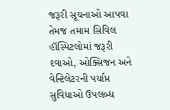જરૂરી સૂચનાઓ આપવા તેમજ તમામ સિવિલ હૉસ્પિટલોમાં જરૂરી દવાઓ, ઓક્સિજન અને વેન્ટિલેટરની પર્યાપ્ત સુવિધાઓ ઉપલબ્ધ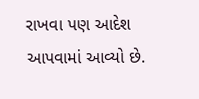રાખવા પણ આદેશ આપવામાં આવ્યો છે.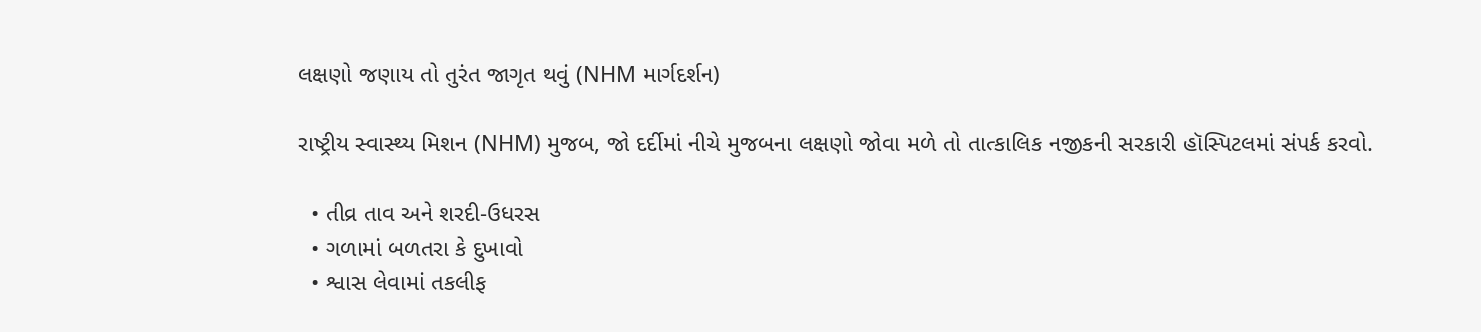લક્ષણો જણાય તો તુરંત જાગૃત થવું (NHM માર્ગદર્શન)

રાષ્ટ્રીય સ્વાસ્થ્ય મિશન (NHM) મુજબ, જો દર્દીમાં નીચે મુજબના લક્ષણો જોવા મળે તો તાત્કાલિક નજીકની સરકારી હૉસ્પિટલમાં સંપર્ક કરવો.

  • તીવ્ર તાવ અને શરદી-ઉધરસ
  • ગળામાં બળતરા કે દુખાવો
  • શ્વાસ લેવામાં તકલીફ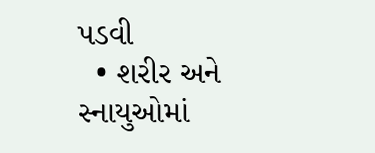પડવી
  • શરીર અને સ્નાયુઓમાં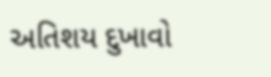અતિશય દુખાવો